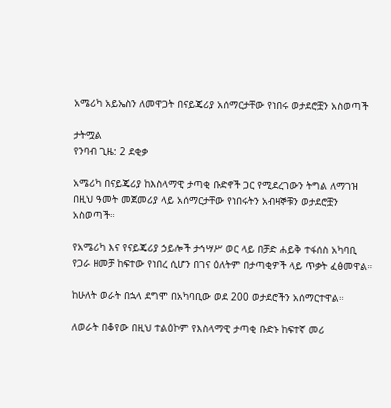አሜሪካ አይኤስን ለመዋጋት በናይጄሪያ አሰማርታቸው የነበሩ ወታደሮቿን አስወጣች

ታትሟል
የንባብ ጊዜ: 2 ደቂቃ

አሜሪካ በናይጄሪያ ከእስላማዊ ታጣቂ ቡድኖች ጋር የሚደረገውን ትግል ለማገዝ በዚህ ዓመት መጀመሪያ ላይ አሰማርታቸው የነበሩትን አብዛኞቹን ወታደሮቿን አስወጣች።

የአሜሪካ እና የናይጄሪያ ኃይሎች ታኅሣሥ ወር ላይ በቻድ ሐይቅ ተፋሰስ አካባቢ የጋራ ዘመቻ ከፍተው የነበረ ሲሆን በገና ዕለትም በታጣቂዎች ላይ ጥቃት ፈፅመዋል።

ከሁለት ወራት በኋላ ደግሞ በአካባቢው ወደ 200 ወታደሮችን አሰማርተዋል።

ለወራት በቆየው በዚህ ተልዕኮም የእስላማዊ ታጣቂ ቡድኑ ከፍተኛ መሪ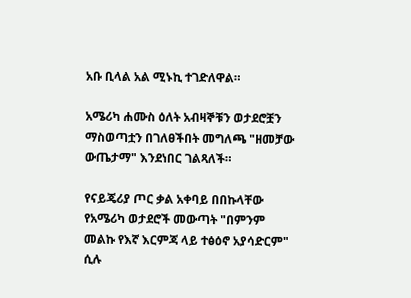አቡ ቢላል አል ሚኑኪ ተገድለዋል።

አሜሪካ ሐሙስ ዕለት አብዛኞቹን ወታደሮቿን ማስወጣቷን በገለፀችበት መግለጫ "ዘመቻው ውጤታማ" እንደነበር ገልጻለች።

የናይጄሪያ ጦር ቃል አቀባይ በበኩላቸው የአሜሪካ ወታደሮች መውጣት "በምንም መልኩ የእኛ እርምጃ ላይ ተፅዕኖ አያሳድርም" ሲሉ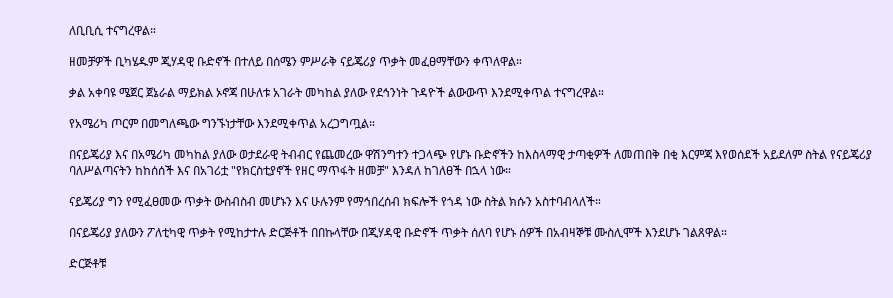ለቢቢሲ ተናግረዋል።

ዘመቻዎች ቢካሄዱም ጂሃዳዊ ቡድኖች በተለይ በሰሜን ምሥራቅ ናይጄሪያ ጥቃት መፈፀማቸውን ቀጥለዋል።

ቃል አቀባዩ ሜጀር ጀኔራል ማይክል ኦኖጃ በሁለቱ አገራት መካከል ያለው የደኅንነት ጉዳዮች ልውውጥ እንደሚቀጥል ተናግረዋል።

የአሜሪካ ጦርም በመግለጫው ግንኙነታቸው እንደሚቀጥል አረጋግጧል።

በናይጄሪያ እና በአሜሪካ መካከል ያለው ወታደራዊ ትብብር የጨመረው ዋሽንግተን ተጋላጭ የሆኑ ቡድኖችን ከእስላማዊ ታጣቂዎች ለመጠበቅ በቂ እርምጃ እየወሰደች አይደለም ስትል የናይጄሪያ ባለሥልጣናትን ከከሰሰች እና በአገሪቷ "የክርስቲያኖች የዘር ማጥፋት ዘመቻ" እንዳለ ከገለፀች በኋላ ነው።

ናይጄሪያ ግን የሚፈፀመው ጥቃት ውስብስብ መሆኑን እና ሁሉንም የማኅበረሰብ ክፍሎች የጎዳ ነው ስትል ክሱን አስተባብላለች።

በናይጄሪያ ያለውን ፖለቲካዊ ጥቃት የሚከታተሉ ድርጅቶች በበኩላቸው በጂሃዳዊ ቡድኖች ጥቃት ሰለባ የሆኑ ሰዎች በአብዛኞቹ ሙስሊሞች እንደሆኑ ገልጸዋል።

ድርጅቶቹ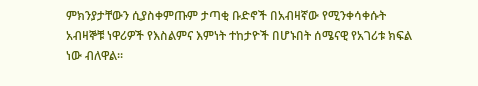ምክንያታቸውን ሲያስቀምጡም ታጣቂ ቡድኖች በአብዛኛው የሚንቀሳቀሱት አብዛኞቹ ነዋሪዎች የእስልምና እምነት ተከታዮች በሆኑበት ሰሜናዊ የአገሪቱ ክፍል ነው ብለዋል።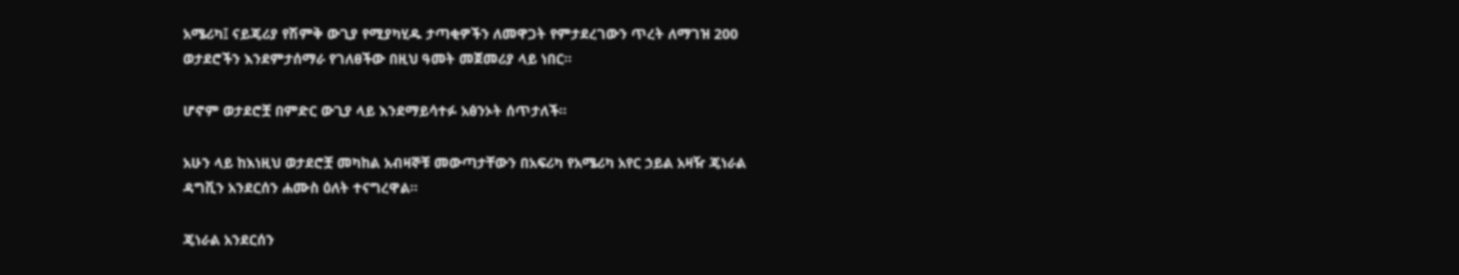አሜሪካ፤ ናይጄሪያ የሽምቅ ውጊያ የሚያካሂዱ ታጣቂዎችን ለመዋጋት የምታደረገውን ጥረት ለማገዝ 200 ወታደሮችን እንደምታሰማራ የገለፀችው በዚህ ዓመት መጀመሪያ ላይ ነበር።

ሆኖም ወታደሮቿ በምድር ውጊያ ላይ እንደማይሳተፉ አፅንኦት ሰጥታለች።

አሁን ላይ ከእነዚህ ወታደሮቿ መካከል አብዛኞቹ መውጣታቸውን በአፍሪካ የአሜሪካ አየር ኃይል አዛዥ ጄነራል ዳግቪን አንደርሰን ሐሙስ ዕለት ተናግረዋል።

ጄነራል አንደርሰን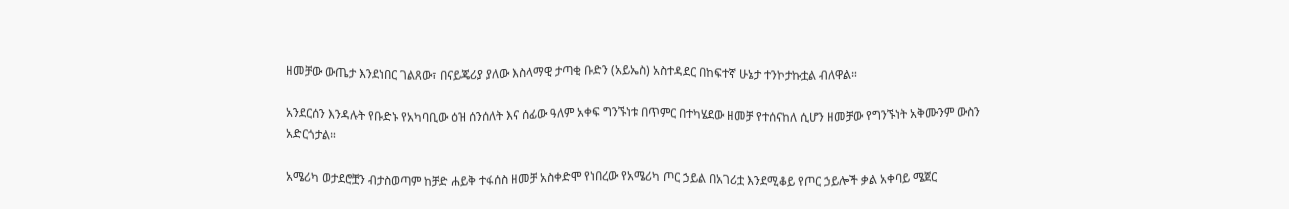ዘመቻው ውጤታ እንደነበር ገልጸው፣ በናይጄሪያ ያለው እስላማዊ ታጣቂ ቡድን (አይኤስ) አስተዳደር በከፍተኛ ሁኔታ ተንኮታኩቷል ብለዋል።

አንደርሰን እንዳሉት የቡድኑ የአካባቢው ዕዝ ሰንሰለት እና ሰፊው ዓለም አቀፍ ግንኙነቱ በጥምር በተካሄደው ዘመቻ የተሰናከለ ሲሆን ዘመቻው የግንኙነት አቅሙንም ውስን አድርጎታል።

አሜሪካ ወታደሮቿን ብታስወጣም ከቻድ ሐይቅ ተፋሰስ ዘመቻ አስቀድሞ የነበረው የአሜሪካ ጦር ኃይል በአገሪቷ እንደሚቆይ የጦር ኃይሎች ቃል አቀባይ ሜጀር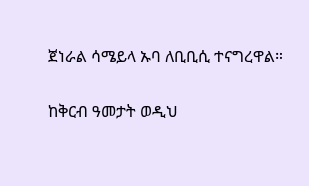ጀነራል ሳሜይላ ኡባ ለቢቢሲ ተናግረዋል።

ከቅርብ ዓመታት ወዲህ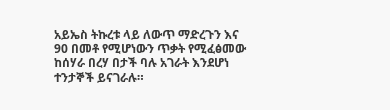አይኤስ ትኩረቱ ላይ ለውጥ ማድረጉን እና 90 በመቶ የሚሆነውን ጥቃት የሚፈፅመው ከሰሃራ በረሃ በታች ባሉ አገራት እንደሆነ ተንታኞች ይናገራሉ።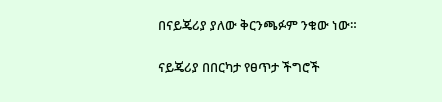በናይጄሪያ ያለው ቅርንጫፉም ንቁው ነው።

ናይጄሪያ በበርካታ የፀጥታ ችግሮች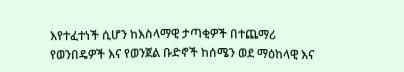እየተፈተነች ሲሆን ከእስላማዊ ታጣቂዎች በተጨማሪ የወንበዴዎች እና የወንጀል ቡድኖች ከሰሜን ወደ ማዕከላዊ እና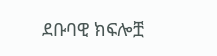ደቡባዊ ክፍሎቿ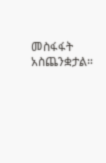መስፋፋት አስጨንቋታል።